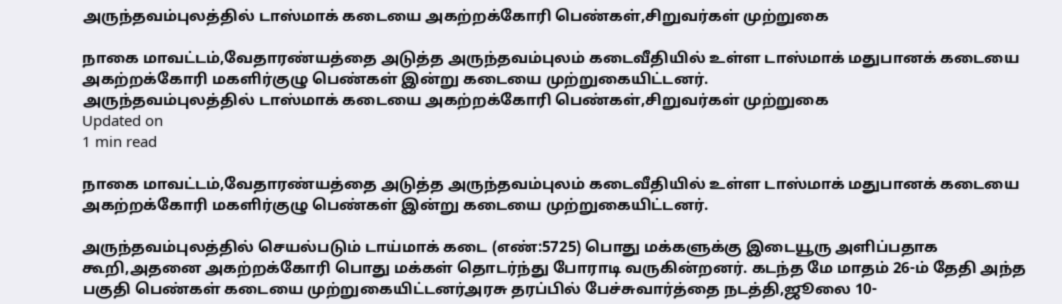அருந்தவம்புலத்தில் டாஸ்மாக் கடையை அகற்றக்கோரி பெண்கள்,சிறுவர்கள் முற்றுகை

நாகை மாவட்டம்,வேதாரண்யத்தை அடுத்த அருந்தவம்புலம் கடைவீதியில் உள்ள டாஸ்மாக் மதுபானக் கடையை அகற்றக்கோரி மகளிர்குழு பெண்கள் இன்று கடையை முற்றுகையிட்டனர்.
அருந்தவம்புலத்தில் டாஸ்மாக் கடையை அகற்றக்கோரி பெண்கள்,சிறுவர்கள் முற்றுகை
Updated on
1 min read

நாகை மாவட்டம்,வேதாரண்யத்தை அடுத்த அருந்தவம்புலம் கடைவீதியில் உள்ள டாஸ்மாக் மதுபானக் கடையை அகற்றக்கோரி மகளிர்குழு பெண்கள் இன்று கடையை முற்றுகையிட்டனர்.

அருந்தவம்புலத்தில் செயல்படும் டாய்மாக் கடை (எண்:5725) பொது மக்களுக்கு இடையூரு அளிப்பதாக கூறி,அதனை அகற்றக்கோரி பொது மக்கள் தொடர்ந்து போராடி வருகின்றனர். கடந்த மே மாதம் 26-ம் தேதி அந்த பகுதி பெண்கள் கடையை முற்றுகையிட்டனர்அரசு தரப்பில் பேச்சுவார்த்தை நடத்தி,ஜூலை 10-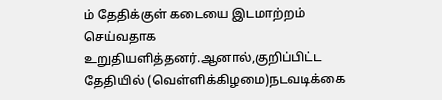ம் தேதிக்குள் கடையை இடமாற்றம் செய்வதாக உறுதியளித்தனர்.ஆனால்,குறிப்பிட்ட தேதியில் (வெள்ளிக்கிழமை)நடவடிக்கை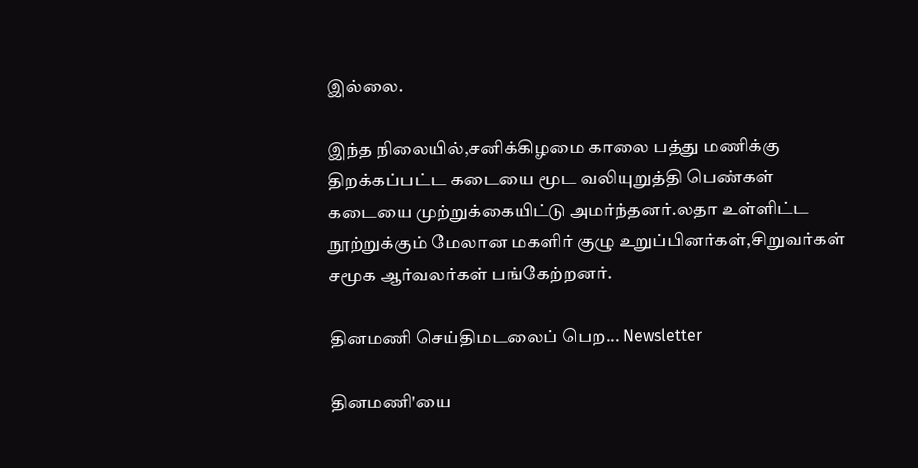இல்லை.

இந்த நிலையில்,சனிக்கிழமை காலை பத்து மணிக்கு திறக்கப்பட்ட கடையை மூட வலியுறுத்தி பெண்கள் கடையை முற்றுக்கையிட்டு அமர்ந்தனர்.லதா உள்ளிட்ட நூற்றுக்கும் மேலான மகளிர் குழு உறுப்பினர்கள்,சிறுவர்கள் சமூக ஆர்வலர்கள் பங்கேற்றனர்.

தினமணி செய்திமடலைப் பெற... Newsletter

தினமணி'யை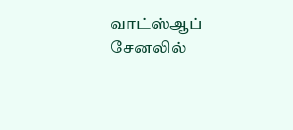வாட்ஸ்ஆப் சேனலில்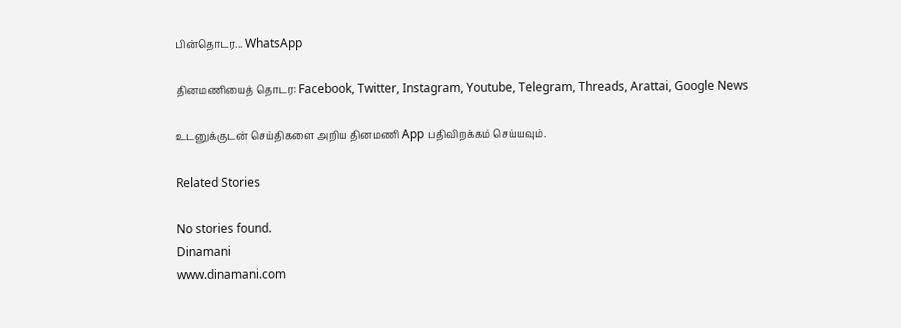பின்தொடர... WhatsApp

தினமணியைத் தொடர: Facebook, Twitter, Instagram, Youtube, Telegram, Threads, Arattai, Google News

உடனுக்குடன் செய்திகளை அறிய தினமணி App பதிவிறக்கம் செய்யவும்.

Related Stories

No stories found.
Dinamani
www.dinamani.com